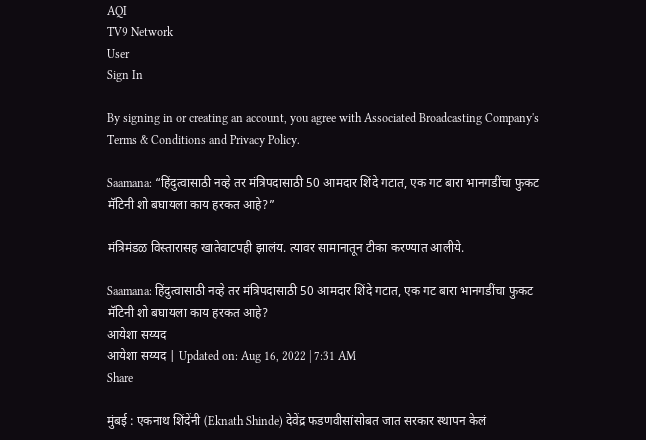AQI
TV9 Network
User
Sign In

By signing in or creating an account, you agree with Associated Broadcasting Company's Terms & Conditions and Privacy Policy.

Saamana: “हिंदुत्वासाठी नव्हे तर मंत्रिपदासाठी 50 आमदार शिंदे गटात, एक गट बारा भानगडींचा फुकट मॅटिनी शो बघायला काय हरकत आहे?”

मंत्रिमंडळ विस्तारासह खातेवाटपही झालंय. त्यावर सामानातून टीका करण्यात आलीये.

Saamana: हिंदुत्वासाठी नव्हे तर मंत्रिपदासाठी 50 आमदार शिंदे गटात, एक गट बारा भानगडींचा फुकट मॅटिनी शो बघायला काय हरकत आहे?
आयेशा सय्यद
आयेशा सय्यद | Updated on: Aug 16, 2022 | 7:31 AM
Share

मुंबई : एकनाथ शिंदेंनी (Eknath Shinde) देवेंद्र फडणवीसांसोबत जात सरकार स्थापन केलं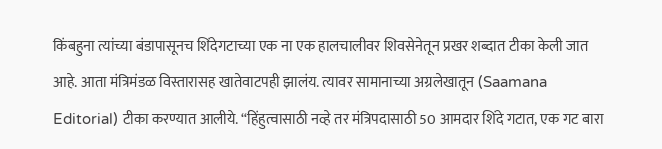किंबहुना त्यांच्या बंडापासूनच शिंदेगटाच्या एक ना एक हालचालीवर शिवसेनेतून प्रखर शब्दात टीका केली जात आहे. आता मंत्रिमंडळ विस्तारासह खातेवाटपही झालंय. त्यावर सामानाच्या अग्रलेखातून (Saamana Editorial) टीका करण्यात आलीये. “हिंहुत्वासाठी नव्हे तर मंत्रिपदासाठी 50 आमदार शिंदे गटात, एक गट बारा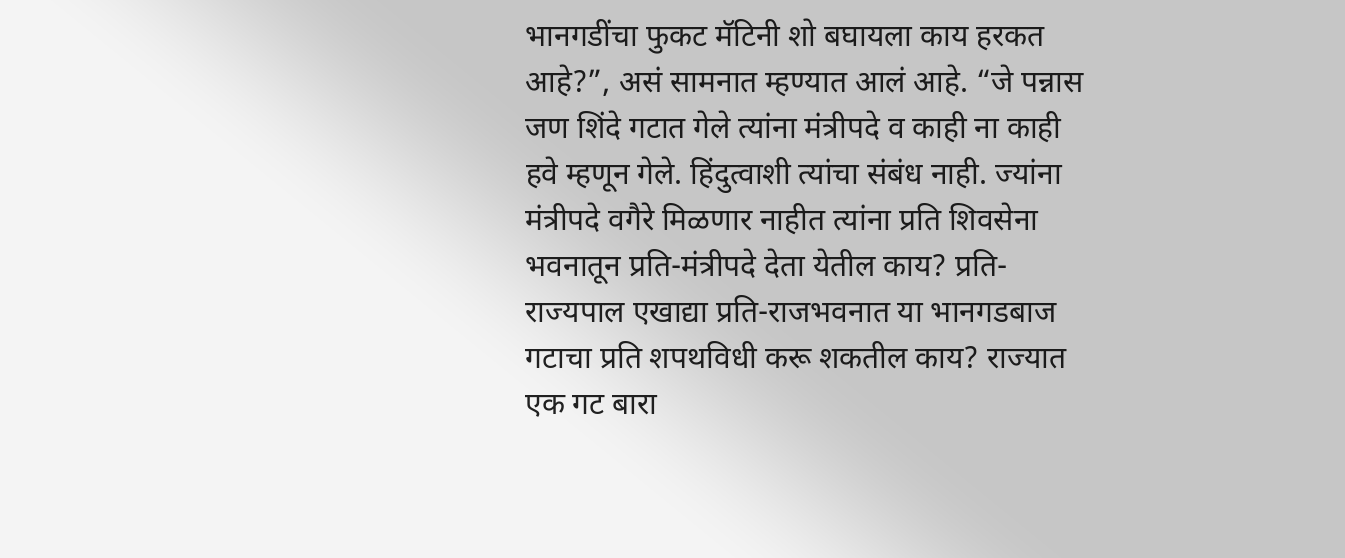भानगडींचा फुकट मॅटिनी शो बघायला काय हरकत आहे?”, असं सामनात म्हण्यात आलं आहे. “जे पन्नास जण शिंदे गटात गेले त्यांना मंत्रीपदे व काही ना काही हवे म्हणून गेले. हिंदुत्वाशी त्यांचा संबंध नाही. ज्यांना मंत्रीपदे वगैरे मिळणार नाहीत त्यांना प्रति शिवसेना भवनातून प्रति-मंत्रीपदे देता येतील काय? प्रति-राज्यपाल एखाद्या प्रति-राजभवनात या भानगडबाज गटाचा प्रति शपथविधी करू शकतील काय? राज्यात एक गट बारा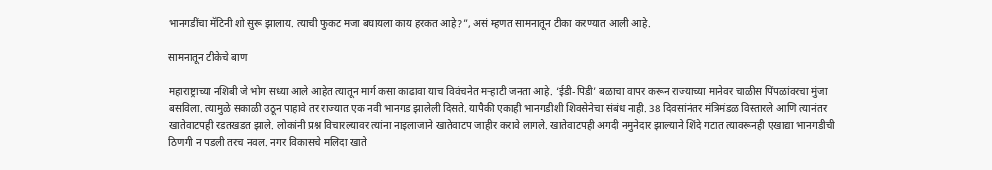भानगडींचा मॅटिनी शो सुरू झालाय. त्याची फुकट मजा बघायला काय हरकत आहे?”, असं म्हणत सामनातून टीका करण्यात आली आहे.

सामनातून टीकेचे बाण

महाराष्ट्राच्या नशिबी जे भोग सध्या आले आहेत त्यातून मार्ग कसा काढावा याच विवंचनेत मऱ्हाटी जनता आहे. ‘ईडी-पिडी’ बळाचा वापर करून राज्याच्या मानेवर चाळीस पिंपळांवरचा मुंजा बसविला. त्यामुळे सकाळी उठून पाहावे तर राज्यात एक नवी भानगड झालेली दिसते. यापैकी एकाही भानगडीशी शिवसेनेचा संबंध नाही. 38 दिवसांनंतर मंत्रिमंडळ विस्तारले आणि त्यानंतर खातेवाटपही रडतखडत झाले. लोकांनी प्रश्न विचारल्यावर त्यांना नाइलाजाने खातेवाटप जाहीर करावे लागले. खातेवाटपही अगदी नमुनेदार झाल्याने शिंदे गटात त्यावरूनही एखाद्या भानगडीची ठिणगी न पडली तरच नवल. नगर विकासचे मलिदा खाते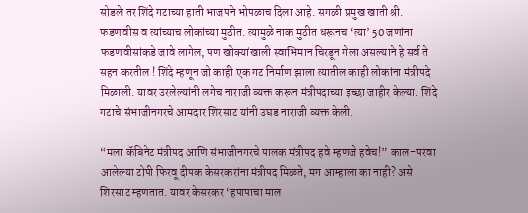सोडले तर शिंदे गटाच्या हाती भाजपने भोपळाच दिला आहे. सगळी प्रमुख खाती श्री. फडणवीस व त्यांच्याच लोकांच्या मुठीत. त्यामुळे नाक मुठीत धरूनच ‘त्या’ 50 जणांना फडणवीसांकडे जावे लागेल, पण खोक्यांखाली स्वाभिमान चिरडून गेला असल्याने हे सर्व ते सहन करतील ! शिंदे म्हणून जो काही एक गट निर्माण झाला त्यातील काही लोकांना मंत्रीपदे मिळाली. यावर उरलेल्यांनी लगेच नाराजी व्यक्त करून मंत्रीपदाच्या इच्छा जाहीर केल्या. शिंदे गटाचे संभाजीनगरचे आमदार शिरसाट यांनी उघड नाराजी व्यक्त केली.

“मला कॅबिनेट मंत्रीपद आणि संभाजीनगरचे पालक मंत्रीपद हवे म्हणजे हवेच!” काल-परवा आलेल्या टोपी फिरवू दीपक केसरकरांना मंत्रीपद मिळते, मग आम्हाला का नाही? असे शिरसाट म्हणतात. यावर केसरकर ‘हपापाचा माल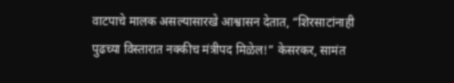वाटपाचे मालक असल्यासारखे आश्वासन देतात, “शिरसाटांनाही पुढच्या विस्तारात नक्कीच मंत्रीपद मिळेल!” केसरकर, सामंत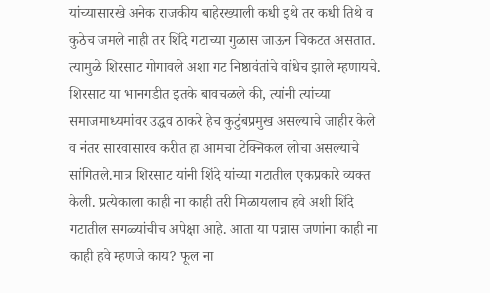यांच्यासारखे अनेक राजकीय बाहेरख्याली कधी इथे तर कधी तिथे व कुठेच जमले नाही तर शिंदे गटाच्या गुळास जाऊन चिकटत असतात. त्यामुळे शिरसाट गोगावले अशा गट निष्ठावंतांचे वांधेच झाले म्हणायचे. शिरसाट या भानगडीत इतके बावचळले की, त्यांनी त्यांच्या समाजमाध्यमांवर उद्धव ठाकरे हेच कुटुंबप्रमुख असल्याचे जाहीर केले व नंतर सारवासारव करीत हा आमचा टेक्निकल लोचा असल्याचे सांगितले.मात्र शिरसाट यांनी शिंदे यांच्या गटातील एकप्रकारे व्यक्त केली. प्रत्येकाला काही ना काही तरी मिळायलाच हवे अशी शिंदे गटातील सगळ्यांचीच अपेक्षा आहे. आता या पन्नास जणांना काही ना काही हवे म्हणजे काय? फूल ना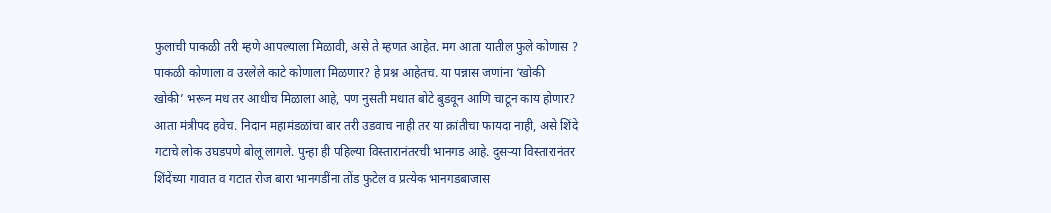फुलाची पाकळी तरी म्हणे आपल्याला मिळावी, असे ते म्हणत आहेत. मग आता यातील फुले कोणास ? पाकळी कोणाला व उरलेले काटे कोणाला मिळणार? हे प्रश्न आहेतच. या पन्नास जणांना ‘खोकी खोकी’ भरून मध तर आधीच मिळाला आहे, पण नुसती मधात बोटे बुडवून आणि चाटून काय होणार? आता मंत्रीपद हवेच. निदान महामंडळांचा बार तरी उडवाच नाही तर या क्रांतीचा फायदा नाही, असे शिंदे गटाचे लोक उघडपणे बोलू लागले. पुन्हा ही पहिल्या विस्तारानंतरची भानगड आहे. दुसऱ्या विस्तारानंतर शिंदेंच्या गावात व गटात रोज बारा भानगडींना तोंड फुटेल व प्रत्येक भानगडबाजास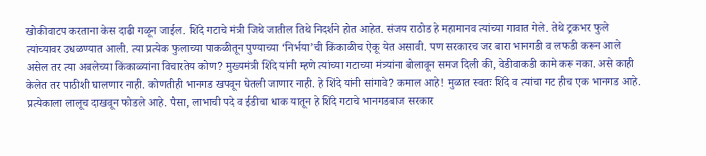खोकीवाटप करताना केस दाढी गळून जाईल. शिंदे गटाचे मंत्री जिथे जातील तिथे निदर्शने होत आहेत. संजय राठोड हे महामानव त्यांच्या गावात गेले. तेथे ट्रकभर फुले त्यांच्यावर उधळण्यात आली. त्या प्रत्येक फुलाच्या पाकळीतून पुण्याच्या ‘निर्भया’ची किंकाळीच ऐकू येत असावी. पण सरकारच जर बारा भानगडी व लफडी करून आले असेल तर त्या अबलेच्या किंकाळ्यांना विचारतेय कोण? मुख्यमंत्री शिंदे यांनी म्हणे त्यांच्या गटाच्या मंत्र्यांना बोलावून समज दिली की, वेडीवाकडी कामे करू नका. असे काही केलेत तर पाठीशी घालणार नाही. कोणतीही भानगड खपवून घेतली जाणार नाही. हे शिंदे यांनी सांगावे? कमाल आहे! मुळात स्वतः शिंदे व त्यांचा गट हीच एक भानगड आहे. प्रत्येकाला लालूच दाखवून फोडले आहे. पैसा, लाभाची पदे व ईडीचा धाक यातून हे शिंदे गटाचे भानगडबाज सरकार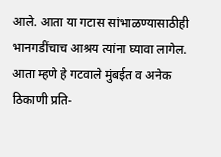आले. आता या गटास सांभाळण्यासाठीही भानगडींचाच आश्रय त्यांना घ्यावा लागेल. आता म्हणे हे गटवाले मुंबईत व अनेक ठिकाणी प्रति-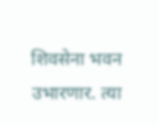शिवसेना भवन उभारणार. त्या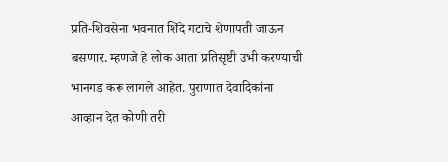प्रति-शिवसेना भवनात शिंदे गटाचे शेणापती जाऊन बसणार. म्हणजे हे लोक आता प्रतिसृष्टी उभी करण्याची भानगड करू लागले आहेत. पुराणात देवादिकांना आव्हान देत कोणी तरी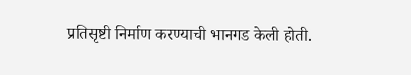प्रतिसृष्टी निर्माण करण्याची भानगड केली होती.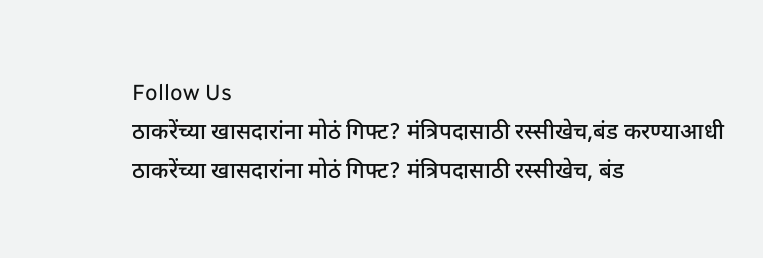Follow Us
ठाकरेंच्या खासदारांना मोठं गिफ्ट? मंत्रिपदासाठी रस्सीखेच,बंड करण्याआधी
ठाकरेंच्या खासदारांना मोठं गिफ्ट? मंत्रिपदासाठी रस्सीखेच, बंड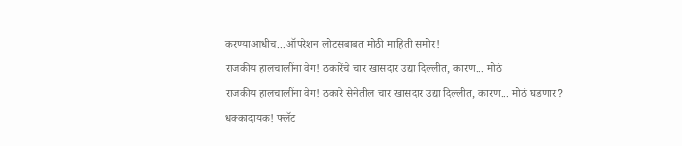करण्याआधीच...ऑपरेशन लोटसबाबत मोठी माहिती समोर!
राजकीय हालचालींना वेग! ठकारेंचे चार खासदार उद्या दिल्लीत, कारण... मोठं
राजकीय हालचालींना वेग! ठकारे सेनेतील चार खासदार उद्या दिल्लीत, कारण... मोठं घडणार?
धक्कादायक! फ्लॅट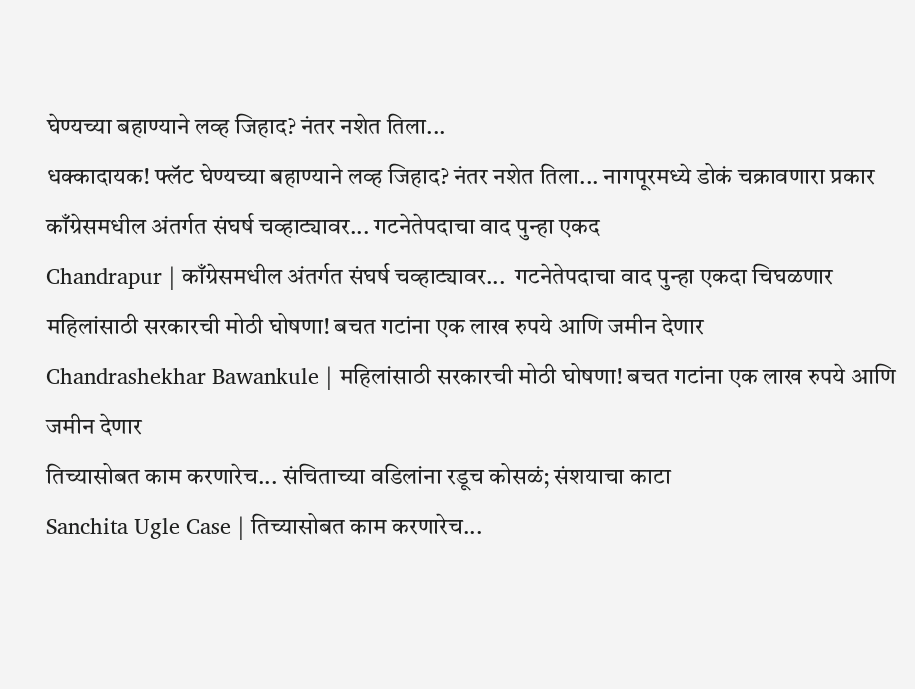घेण्यच्या बहाण्याने लव्ह जिहाद? नंतर नशेत तिला...
धक्कादायक! फ्लॅट घेण्यच्या बहाण्याने लव्ह जिहाद? नंतर नशेत तिला... नागपूरमध्ये डोकं चक्रावणारा प्रकार
काँग्रेसमधील अंतर्गत संघर्ष चव्हाट्यावर... गटनेतेपदाचा वाद पुन्हा एकद
Chandrapur | काँग्रेसमधील अंतर्गत संघर्ष चव्हाट्यावर...  गटनेतेपदाचा वाद पुन्हा एकदा चिघळणार
महिलांसाठी सरकारची मोठी घोषणा! बचत गटांना एक लाख रुपये आणि जमीन देणार
Chandrashekhar Bawankule | महिलांसाठी सरकारची मोठी घोषणा! बचत गटांना एक लाख रुपये आणि जमीन देणार
तिच्यासोबत काम करणारेच... संचिताच्या वडिलांना रडूच कोसळं; संशयाचा काटा
Sanchita Ugle Case | तिच्यासोबत काम करणारेच...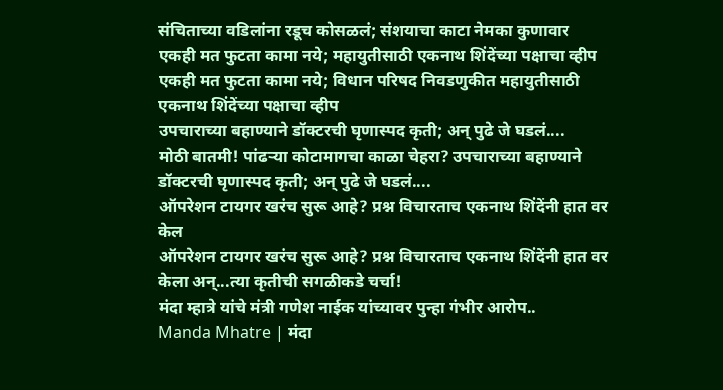संचिताच्या वडिलांना रडूच कोसळलं; संशयाचा काटा नेमका कुणावार
एकही मत फुटता कामा नये; महायुतीसाठी एकनाथ शिंदेंच्या पक्षाचा व्हीप
एकही मत फुटता कामा नये; विधान परिषद निवडणुकीत महायुतीसाठी एकनाथ शिंदेंच्या पक्षाचा व्हीप
उपचाराच्या बहाण्याने डॉक्टरची घृणास्पद कृती; अन् पुढे जे घडलं....
मोठी बातमी! पांढऱ्या कोटामागचा काळा चेहरा? उपचाराच्या बहाण्याने डॉक्टरची घृणास्पद कृती; अन् पुढे जे घडलं....
ऑपरेशन टायगर खरंच सुरू आहे? प्रश्न विचारताच एकनाथ शिंदेंनी हात वर केल
ऑपरेशन टायगर खरंच सुरू आहे? प्रश्न विचारताच एकनाथ शिंदेंनी हात वर केला अन्...त्या कृतीची सगळीकडे चर्चा!
मंदा म्हात्रे यांचे मंत्री गणेश नाईक यांच्यावर पुन्हा गंभीर आरोप..
Manda Mhatre | मंदा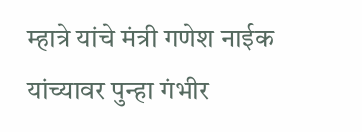म्हात्रे यांचे मंत्री गणेश नाईक यांच्यावर पुन्हा गंभीर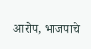आरोप, भाजपाचे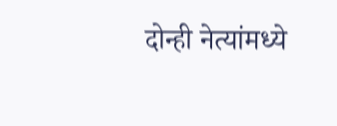दोन्ही नेत्यांमध्ये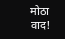मोठा वाद!